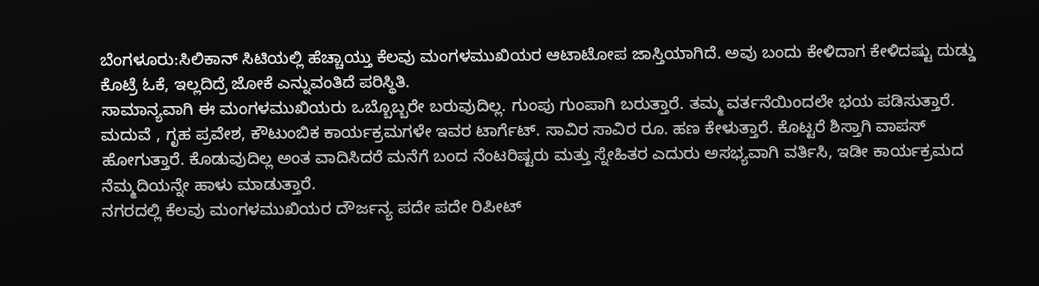ಬೆಂಗಳೂರು:ಸಿಲಿಕಾನ್ ಸಿಟಿಯಲ್ಲಿ ಹೆಚ್ಚಾಯ್ತು ಕೆಲವು ಮಂಗಳಮುಖಿಯರ ಆಟಾಟೋಪ ಜಾಸ್ತಿಯಾಗಿದೆ. ಅವು ಬಂದು ಕೇಳಿದಾಗ ಕೇಳಿದಷ್ಟು ದುಡ್ಡು ಕೊಟ್ರೆ ಓಕೆ, ಇಲ್ಲದಿದ್ರೆ ಜೋಕೆ ಎನ್ನುವಂತಿದೆ ಪರಿಸ್ಥಿತಿ.
ಸಾಮಾನ್ಯವಾಗಿ ಈ ಮಂಗಳಮುಖಿಯರು ಒಬ್ಬೊಬ್ಬರೇ ಬರುವುದಿಲ್ಲ. ಗುಂಪು ಗುಂಪಾಗಿ ಬರುತ್ತಾರೆ. ತಮ್ಮ ವರ್ತನೆಯಿಂದಲೇ ಭಯ ಪಡಿಸುತ್ತಾರೆ. ಮದುವೆ , ಗೃಹ ಪ್ರವೇಶ, ಕೌಟುಂಬಿಕ ಕಾರ್ಯಕ್ರಮಗಳೇ ಇವರ ಟಾರ್ಗೆಟ್. ಸಾವಿರ ಸಾವಿರ ರೂ. ಹಣ ಕೇಳುತ್ತಾರೆ. ಕೊಟ್ಟರೆ ಶಿಸ್ತಾಗಿ ವಾಪಸ್ ಹೋಗುತ್ತಾರೆ. ಕೊಡುವುದಿಲ್ಲ ಅಂತ ವಾದಿಸಿದರೆ ಮನೆಗೆ ಬಂದ ನೆಂಟರಿಷ್ಟರು ಮತ್ತು ಸ್ನೇಹಿತರ ಎದುರು ಅಸಭ್ಯವಾಗಿ ವರ್ತಿಸಿ, ಇಡೀ ಕಾರ್ಯಕ್ರಮದ ನೆಮ್ಮದಿಯನ್ನೇ ಹಾಳು ಮಾಡುತ್ತಾರೆ.
ನಗರದಲ್ಲಿ ಕೆಲವು ಮಂಗಳಮುಖಿಯರ ದೌರ್ಜನ್ಯ ಪದೇ ಪದೇ ರಿಪೀಟ್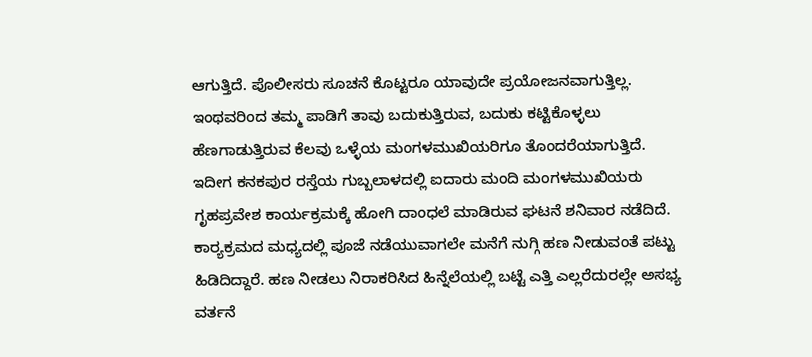ಆಗುತ್ತಿದೆ. ಪೊಲೀಸರು ಸೂಚನೆ ಕೊಟ್ಟರೂ ಯಾವುದೇ ಪ್ರಯೋಜನವಾಗುತ್ತಿಲ್ಲ. ಇಂಥವರಿಂದ ತಮ್ಮ ಪಾಡಿಗೆ ತಾವು ಬದುಕುತ್ತಿರುವ, ಬದುಕು ಕಟ್ಟಿಕೊಳ್ಳಲು ಹೆಣಗಾಡುತ್ತಿರುವ ಕೆಲವು ಒಳ್ಳೆಯ ಮಂಗಳಮುಖಿಯರಿಗೂ ತೊಂದರೆಯಾಗುತ್ತಿದೆ.
ಇದೀಗ ಕನಕಪುರ ರಸ್ತೆಯ ಗುಬ್ಬಲಾಳದಲ್ಲಿ ಐದಾರು ಮಂದಿ ಮಂಗಳಮುಖಿಯರು ಗೃಹಪ್ರವೇಶ ಕಾರ್ಯಕ್ರಮಕ್ಕೆ ಹೋಗಿ ದಾಂಧಲೆ ಮಾಡಿರುವ ಘಟನೆ ಶನಿವಾರ ನಡೆದಿದೆ. ಕಾರ‌್ಯಕ್ರಮದ ಮಧ್ಯದಲ್ಲಿ ಪೂಜೆ ನಡೆಯುವಾಗಲೇ ಮನೆಗೆ ನುಗ್ಗಿ ಹಣ ನೀಡುವಂತೆ ಪಟ್ಟು ಹಿಡಿದಿದ್ದಾರೆ. ಹಣ ನೀಡಲು ನಿರಾಕರಿಸಿದ ಹಿನ್ನೆಲೆಯಲ್ಲಿ ಬಟ್ಟೆ ಎತ್ತಿ ಎಲ್ಲರೆದುರಲ್ಲೇ ಅಸಭ್ಯ ವರ್ತನೆ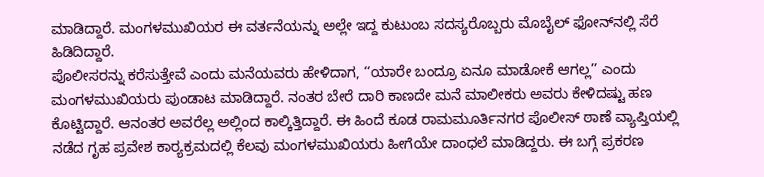ಮಾಡಿದ್ದಾರೆ. ಮಂಗಳಮುಖಿಯರ ಈ ವರ್ತನೆಯನ್ನು ಅಲ್ಲೇ ಇದ್ದ ಕುಟುಂಬ ಸದಸ್ಯರೊಬ್ಬರು ಮೊಬೈಲ್ ಫೋನ್‌ನಲ್ಲಿ ಸೆರೆ ಹಿಡಿದಿದ್ದಾರೆ.
ಪೊಲೀಸರನ್ನು ಕರೆಸುತ್ತೇವೆ ಎಂದು ಮನೆಯವರು ಹೇಳಿದಾಗ, ‘‘ಯಾರೇ ಬಂದ್ರೂ ಏನೂ ಮಾಡೋಕೆ ಆಗಲ್ಲ’’ ಎಂದು ಮಂಗಳಮುಖಿಯರು ಪುಂಡಾಟ ಮಾಡಿದ್ದಾರೆ. ನಂತರ ಬೇರೆ ದಾರಿ ಕಾಣದೇ ಮನೆ ಮಾಲೀಕರು ಅವರು ಕೇಳಿದಷ್ಟು ಹಣ ಕೊಟ್ಟಿದ್ದಾರೆ. ಆನಂತರ ಅವರೆಲ್ಲ ಅಲ್ಲಿಂದ ಕಾಲ್ಕಿತ್ತಿದ್ದಾರೆ. ಈ ಹಿಂದೆ ಕೂಡ ರಾಮಮೂರ್ತಿನಗರ ಪೊಲೀಸ್ ಠಾಣೆ ವ್ಯಾಪ್ತಿಯಲ್ಲಿ ನಡೆದ ಗೃಹ ಪ್ರವೇಶ ಕಾರ‌್ಯಕ್ರಮದಲ್ಲಿ ಕೆಲವು ಮಂಗಳಮುಖಿಯರು ಹೀಗೆಯೇ ದಾಂಧಲೆ ಮಾಡಿದ್ದರು. ಈ ಬಗ್ಗೆ ಪ್ರಕರಣ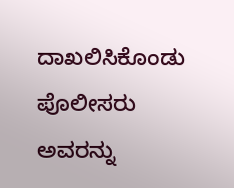ದಾಖಲಿಸಿಕೊಂಡು ಪೊಲೀಸರು ಅವರನ್ನು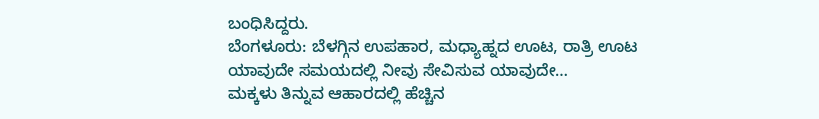ಬಂಧಿಸಿದ್ದರು.
ಬೆಂಗಳೂರು: ಬೆಳಗ್ಗಿನ ಉಪಹಾರ, ಮಧ್ಯಾಹ್ನದ ಊಟ, ರಾತ್ರಿ ಊಟ ಯಾವುದೇ ಸಮಯದಲ್ಲಿ ನೀವು ಸೇವಿಸುವ ಯಾವುದೇ…
ಮಕ್ಕಳು ತಿನ್ನುವ ಆಹಾರದಲ್ಲಿ ಹೆಚ್ಚಿನ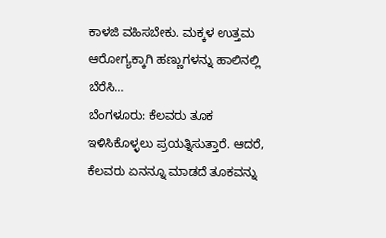ಕಾಳಜಿ ವಹಿಸಬೇಕು. ಮಕ್ಕಳ ಉತ್ತಮ ಆರೋಗ್ಯಕ್ಕಾಗಿ ಹಣ್ಣುಗಳನ್ನು ಹಾಲಿನಲ್ಲಿ ಬೆರೆಸಿ…
ಬೆಂಗಳೂರು: ಕೆಲವರು ತೂಕ ಇಳಿಸಿಕೊಳ್ಳಲು ಪ್ರಯತ್ನಿಸುತ್ತಾರೆ. ಆದರೆ, ಕೆಲವರು ಏನನ್ನೂ ಮಾಡದೆ ತೂಕವನ್ನು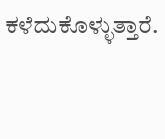ಕಳೆದುಕೊಳ್ಳುತ್ತಾರೆ.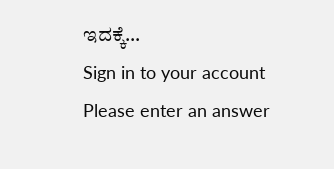ಇದಕ್ಕೆ…
Sign in to your account
Please enter an answer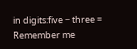in digits:five − three =
Remember me